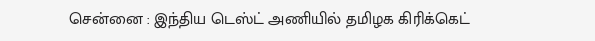சென்னை : இந்திய டெஸ்ட் அணியில் தமிழக கிரிக்கெட்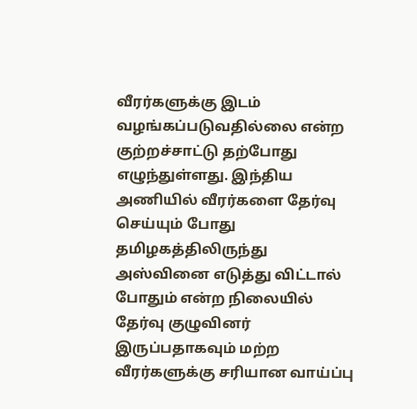வீரர்களுக்கு இடம் வழங்கப்படுவதில்லை என்ற குற்றச்சாட்டு தற்போது எழுந்துள்ளது. இந்திய அணியில் வீரர்களை தேர்வு செய்யும் போது தமிழகத்திலிருந்து அஸ்வினை எடுத்து விட்டால் போதும் என்ற நிலையில் தேர்வு குழுவினர் இருப்பதாகவும் மற்ற வீரர்களுக்கு சரியான வாய்ப்பு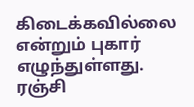கிடைக்கவில்லை என்றும் புகார் எழுந்துள்ளது.
ரஞ்சி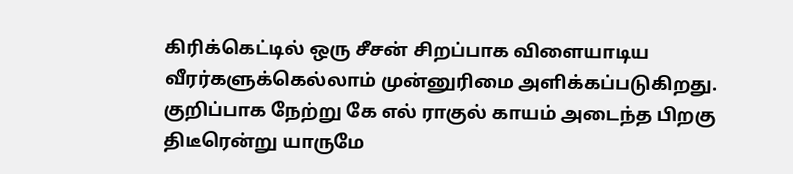கிரிக்கெட்டில் ஒரு சீசன் சிறப்பாக விளையாடிய வீரர்களுக்கெல்லாம் முன்னுரிமை அளிக்கப்படுகிறது. குறிப்பாக நேற்று கே எல் ராகுல் காயம் அடைந்த பிறகு திடீரென்று யாருமே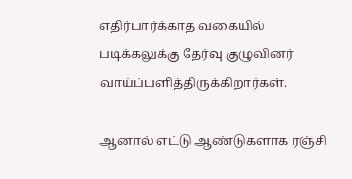எதிர்பார்க்காத வகையில் படிக்கலுக்கு தேர்வு குழுவினர் வாய்ப்பளித்திருக்கிறார்கள்.

ஆனால் எட்டு ஆண்டுகளாக ரஞ்சி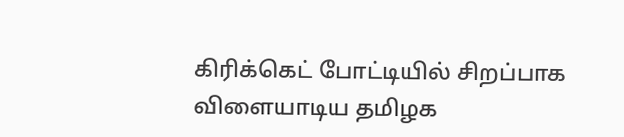கிரிக்கெட் போட்டியில் சிறப்பாக விளையாடிய தமிழக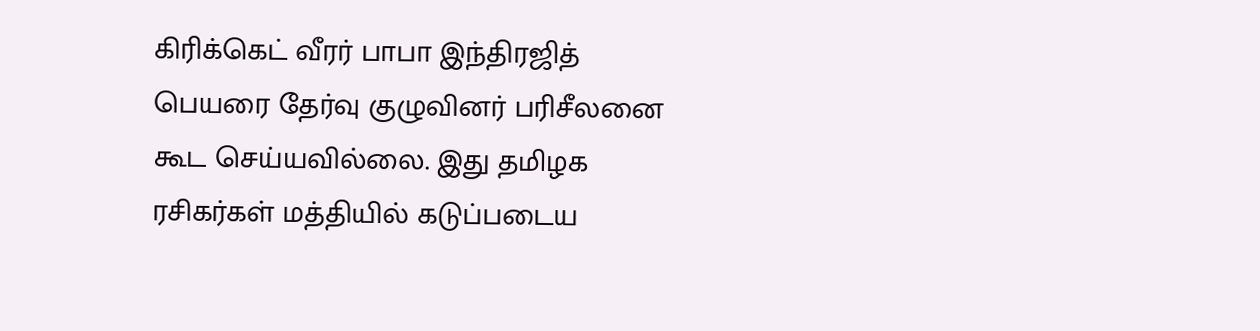கிரிக்கெட் வீரர் பாபா இந்திரஜித் பெயரை தேர்வு குழுவினர் பரிசீலனை கூட செய்யவில்லை. இது தமிழக ரசிகர்கள் மத்தியில் கடுப்படைய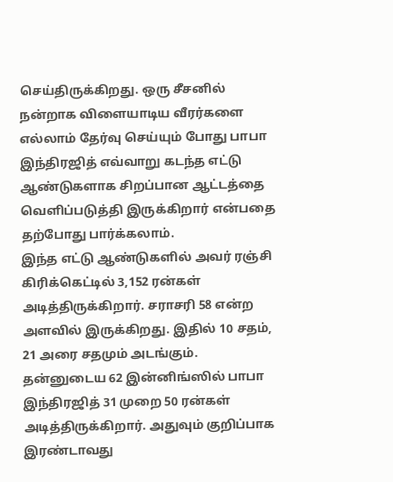செய்திருக்கிறது. ஒரு சீசனில் நன்றாக விளையாடிய வீரர்களை எல்லாம் தேர்வு செய்யும் போது பாபா இந்திரஜித் எவ்வாறு கடந்த எட்டு ஆண்டுகளாக சிறப்பான ஆட்டத்தை வெளிப்படுத்தி இருக்கிறார் என்பதை தற்போது பார்க்கலாம்.
இந்த எட்டு ஆண்டுகளில் அவர் ரஞ்சி கிரிக்கெட்டில் 3,152 ரன்கள் அடித்திருக்கிறார். சராசரி 58 என்ற அளவில் இருக்கிறது. இதில் 10 சதம், 21 அரை சதமும் அடங்கும். தன்னுடைய 62 இன்னிங்ஸில் பாபா இந்திரஜித் 31 முறை 50 ரன்கள் அடித்திருக்கிறார். அதுவும் குறிப்பாக இரண்டாவது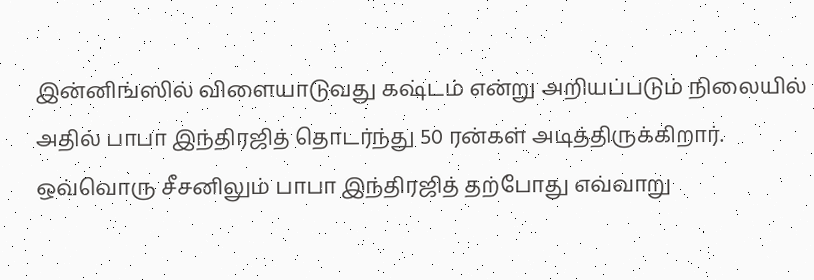இன்னிங்ஸில் விளையாடுவது கஷ்டம் என்று அறியப்படும் நிலையில் அதில் பாபா இந்திரஜித் தொடர்ந்து 50 ரன்கள் அடித்திருக்கிறார்.
ஒவ்வொரு சீசனிலும் பாபா இந்திரஜித் தற்போது எவ்வாறு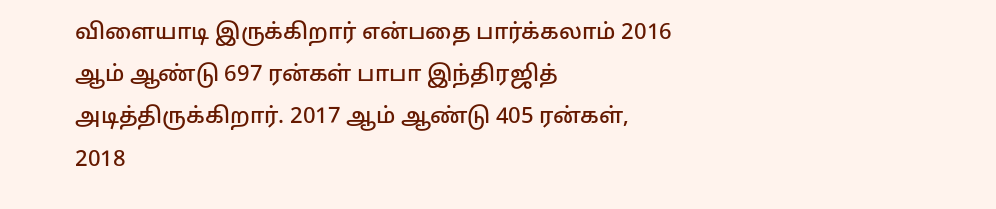விளையாடி இருக்கிறார் என்பதை பார்க்கலாம் 2016 ஆம் ஆண்டு 697 ரன்கள் பாபா இந்திரஜித் அடித்திருக்கிறார். 2017 ஆம் ஆண்டு 405 ரன்கள், 2018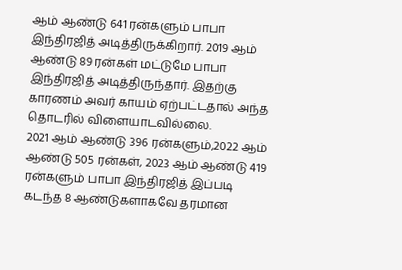ஆம் ஆண்டு 641 ரன்களும் பாபா இந்திரஜித் அடித்திருக்கிறார். 2019 ஆம் ஆண்டு 89 ரன்கள் மட்டுமே பாபா இந்திரஜித் அடித்திருந்தார். இதற்கு காரணம் அவர் காயம் ஏற்பட்டதால் அந்த தொடரில் விளையாடவில்லை.
2021 ஆம் ஆண்டு 396 ரன்களும்,2022 ஆம் ஆண்டு 505 ரன்கள், 2023 ஆம் ஆண்டு 419 ரன்களும் பாபா இந்திரஜித் இப்படி கடந்த 8 ஆண்டுகளாகவே தரமான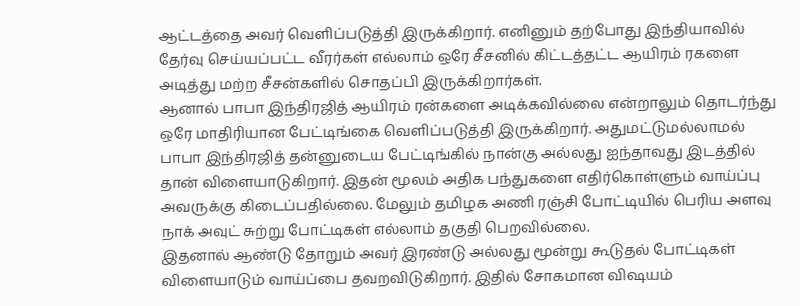ஆட்டத்தை அவர் வெளிப்படுத்தி இருக்கிறார். எனினும் தற்போது இந்தியாவில் தேர்வு செய்யப்பட்ட வீரர்கள் எல்லாம் ஒரே சீசனில் கிட்டத்தட்ட ஆயிரம் ரகளை அடித்து மற்ற சீசன்களில் சொதப்பி இருக்கிறார்கள்.
ஆனால் பாபா இந்திரஜித் ஆயிரம் ரன்களை அடிக்கவில்லை என்றாலும் தொடர்ந்து ஒரே மாதிரியான பேட்டிங்கை வெளிப்படுத்தி இருக்கிறார். அதுமட்டுமல்லாமல் பாபா இந்திரஜித் தன்னுடைய பேட்டிங்கில் நான்கு அல்லது ஐந்தாவது இடத்தில் தான் விளையாடுகிறார். இதன் மூலம் அதிக பந்துகளை எதிர்கொள்ளும் வாய்ப்பு அவருக்கு கிடைப்பதில்லை. மேலும் தமிழக அணி ரஞ்சி போட்டியில் பெரிய அளவு நாக் அவுட் சுற்று போட்டிகள் எல்லாம் தகுதி பெறவில்லை.
இதனால் ஆண்டு தோறும் அவர் இரண்டு அல்லது மூன்று கூடுதல் போட்டிகள் விளையாடும் வாய்ப்பை தவறவிடுகிறார். இதில் சோகமான விஷயம்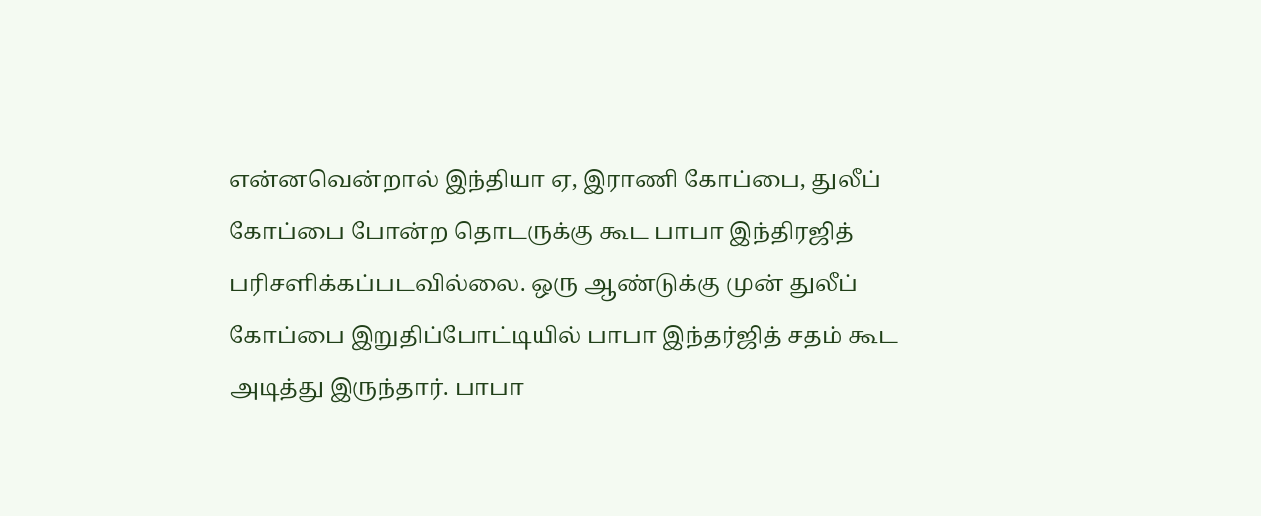என்னவென்றால் இந்தியா ஏ, இராணி கோப்பை, துலீப் கோப்பை போன்ற தொடருக்கு கூட பாபா இந்திரஜித் பரிசளிக்கப்படவில்லை. ஒரு ஆண்டுக்கு முன் துலீப் கோப்பை இறுதிப்போட்டியில் பாபா இந்தர்ஜித் சதம் கூட அடித்து இருந்தார். பாபா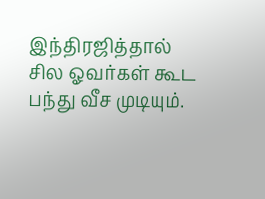இந்திரஜித்தால் சில ஓவர்கள் கூட பந்து வீச முடியும்.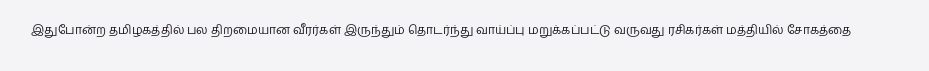இதுபோன்ற தமிழகத்தில் பல திறமையான வீரர்கள் இருந்தும் தொடர்ந்து வாய்ப்பு மறுக்கப்பட்டு வருவது ரசிகர்கள் மத்தியில் சோகத்தை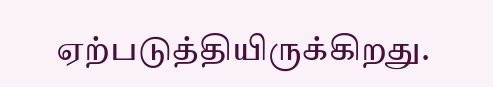ஏற்படுத்தியிருக்கிறது.